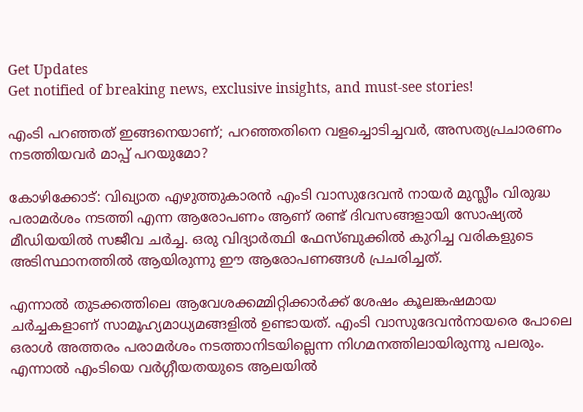Get Updates
Get notified of breaking news, exclusive insights, and must-see stories!

എംടി പറഞ്ഞത് ഇങ്ങനെയാണ്; പറഞ്ഞതിനെ വളച്ചൊടിച്ചവര്‍, അസത്യപ്രചാരണം നടത്തിയവര്‍ മാപ്പ് പറയുമോ?

കോഴിക്കോട്: വിഖ്യാത എഴുത്തുകാരന്‍ എംടി വാസുദേവന്‍ നായര്‍ മുസ്ലീം വിരുദ്ധ പരാമര്‍ശം നടത്തി എന്ന ആരോപണം ആണ് രണ്ട് ദിവസങ്ങളായി സോഷ്യല്‍ മീഡിയയില്‍ സജീവ ചര്‍ച്ച. ഒരു വിദ്യാര്‍ത്ഥി ഫേസ്ബുക്കില്‍ കുറിച്ച വരികളുടെ അടിസ്ഥാനത്തില്‍ ആയിരുന്നു ഈ ആരോപണങ്ങള്‍ പ്രചരിച്ചത്.

എന്നാല്‍ തുടക്കത്തിലെ ആവേശക്കമ്മിറ്റിക്കാര്‍ക്ക് ശേഷം കൂലങ്കഷമായ ചര്‍ച്ചകളാണ് സാമൂഹ്യമാധ്യമങ്ങളില്‍ ഉണ്ടായത്. എംടി വാസുദേവന്‍നായരെ പോലെ ഒരാള്‍ അത്തരം പരാമര്‍ശം നടത്താനിടയില്ലെന്ന നിഗമനത്തിലായിരുന്നു പലരും. എന്നാല്‍ എംടിയെ വര്‍ഗ്ഗീയതയുടെ ആലയില്‍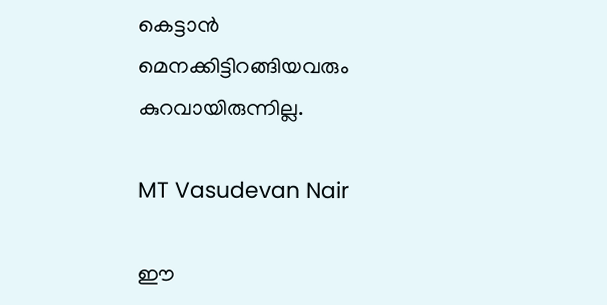കെട്ടാന്‍ മെനക്കിട്ടിറങ്ങിയവരും കുറവായിരുന്നില്ല.

MT Vasudevan Nair

ഈ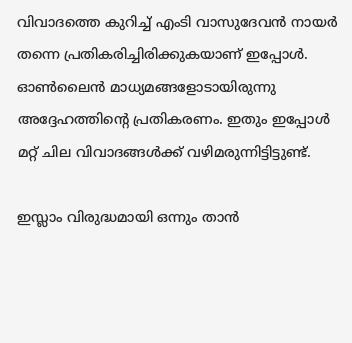വിവാദത്തെ കുറിച്ച് എംടി വാസുദേവന്‍ നായര്‍ തന്നെ പ്രതികരിച്ചിരിക്കുകയാണ് ഇപ്പോള്‍. ഓണ്‍ലൈന്‍ മാധ്യമങ്ങളോടായിരുന്നു അദ്ദേഹത്തിന്‍റെ പ്രതികരണം. ഇതും ഇപ്പോള്‍ മറ്റ് ചില വിവാദങ്ങള്‍ക്ക് വഴിമരുന്നിട്ടിട്ടുണ്ട്.

ഇസ്ലാം വിരുദ്ധമായി ഒന്നും താന്‍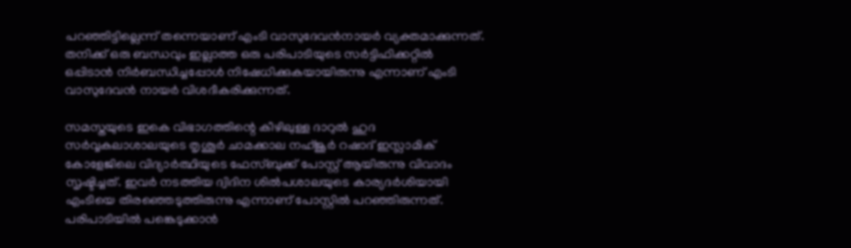പറഞ്ഞിട്ടില്ലെന്ന് തന്നെയാണ് എംടി വാസുദേവന്‍നായര്‍ വ്യക്തമാക്കുന്നത്. തനിക്ക് ഒരു ബന്ധവും ഇല്ലാത്ത ഒരു പരിപാടിയുടെ സര്‍ട്ടിഫിക്കറ്റില്‍ ഒപ്പിടാന്‍ നിര്‍ബന്ധിച്ചപ്പോള്‍ നിഷേധിക്കുകയായിരുന്നു എന്നാണ് എംടി വാസുദേവന്‍ നായര്‍ വിശദീകരിക്കുന്നത്.

സമസ്തയുടെ ഇകെ വിഭാഗത്തിന്റെ കീഴിലുള്ള ദാറുല്‍ ഹുദ സര്‍വ്വകലാശാലയുടെ തൃശൂര്‍ ചാമക്കാല നഹ്ജൂര്‍ റഷാദ് ഇസ്ലാമിക് കോളേജിലെ വിദ്യാര്‍ത്ഥിയുടെ ഫേസ്ബുക്ക് പോസ്റ്റ് ആയിരുന്നു വിവാദം സൃഷ്ടിച്ചത്. ഇവര്‍ നടത്തിയ ദ്വിദിന ശില്‍പശാലയുടെ കാര്യദര്‍ശിയായി എംടിയെ തിരഞ്ഞെടുത്തിരുന്നു എന്നാണ് പോസ്റ്റില്‍ പറഞ്ഞിരുന്നത്. പരിപാടിയില്‍ പങ്കെടുക്കാന്‍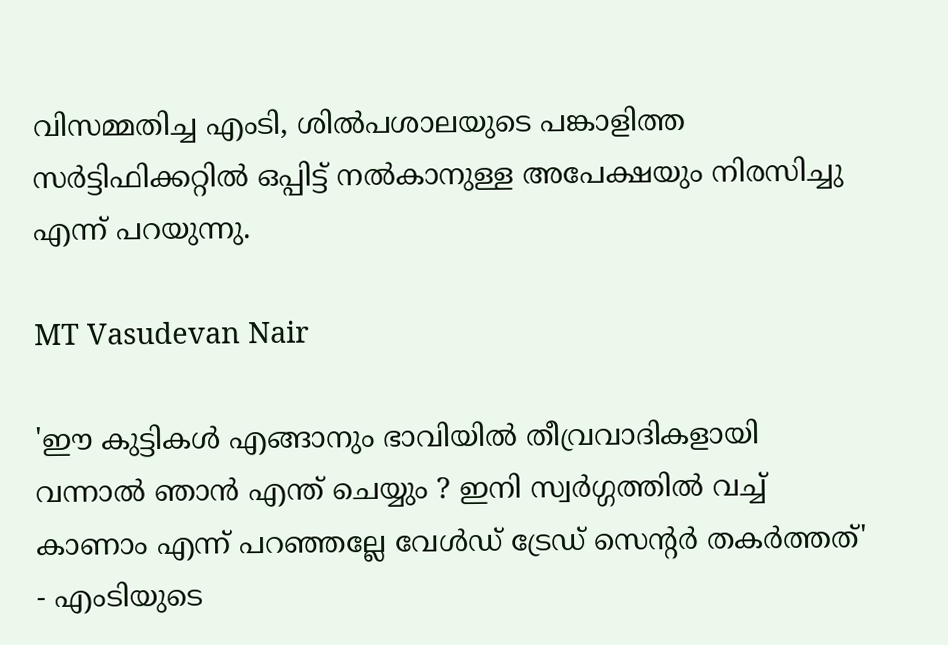വിസമ്മതിച്ച എംടി, ശില്‍പശാലയുടെ പങ്കാളിത്ത സര്‍ട്ടിഫിക്കറ്റില്‍ ഒപ്പിട്ട് നല്‍കാനുള്ള അപേക്ഷയും നിരസിച്ചു എന്ന് പറയുന്നു.

MT Vasudevan Nair

'ഈ കുട്ടികള്‍ എങ്ങാനും ഭാവിയില്‍ തീവ്രവാദികളായി വന്നാല്‍ ഞാന്‍ എന്ത് ചെയ്യും ? ഇനി സ്വര്‍ഗ്ഗത്തില്‍ വച്ച് കാണാം എന്ന് പറഞ്ഞല്ലേ വേള്‍ഡ് ട്രേഡ് സെന്റര്‍ തകര്‍ത്തത്' - എംടിയുടെ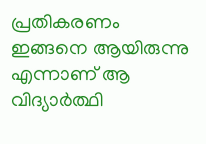പ്രതികരണം ഇങ്ങനെ ആയിരുന്നു എന്നാണ് ആ വിദ്യാര്‍ത്ഥി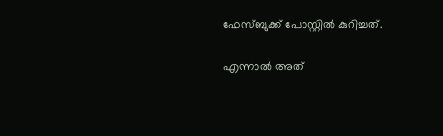ഫേസ്ബുക്ക് പോസ്റ്റില്‍ കുറിച്ചത്.

എന്നാല്‍ അത്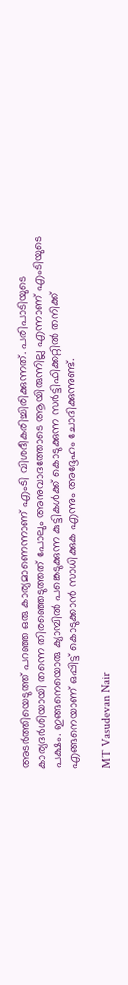അടര്‍ത്തിയെടുത്ത് പറഞ്ഞ ഒരു കാര്യമാണെന്നാണ് എംടി വിശദീകരിച്ചിരിക്കുന്നത്. പരിപാടിയുടെ കാര്യദര്‍ശിയായി തന്നെ തിരഞ്ഞെടുത്തത് പോലും അനുവാദത്തോടെ ആയിരുന്നില്ല എന്നാണ് എംടിയുടെ പക്ഷം. ഇങ്ങനെയൊരു ക്യാമ്പില്‍ പങ്കെടുക്കുന്ന കുട്ടികള്‍ക്ക് കൊടുക്കുന്ന സര്‍ട്ടിഫിക്കറ്റില്‍ തനിക്ക് എങ്ങനെയാണ് ഒപ്പിട്ട് കൊടുക്കാന്‍ സാധിക്കുക എന്നും അദ്ദേഹം ചോദിക്കുന്നുണ്ട്.

MT Vasudevan Nair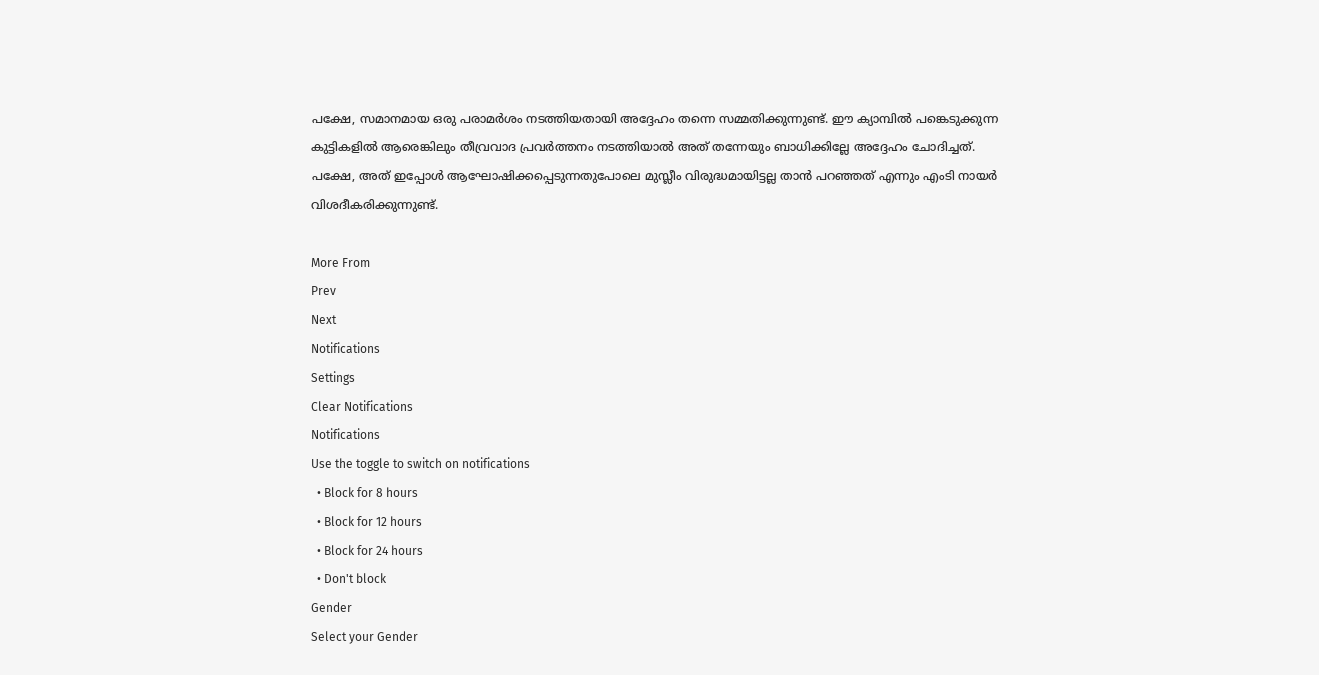പക്ഷേ, സമാനമായ ഒരു പരാമര്‍ശം നടത്തിയതായി അദ്ദേഹം തന്നെ സമ്മതിക്കുന്നുണ്ട്. ഈ ക്യാമ്പില്‍ പങ്കെടുക്കുന്ന കുട്ടികളില്‍ ആരെങ്കിലും തീവ്രവാദ പ്രവര്‍ത്തനം നടത്തിയാല്‍ അത് തന്നേയും ബാധിക്കില്ലേ അദ്ദേഹം ചോദിച്ചത്. പക്ഷേ, അത് ഇപ്പോള്‍ ആഘോഷിക്കപ്പെടുന്നതുപോലെ മുസ്ലീം വിരുദ്ധമായിട്ടല്ല താന്‍ പറഞ്ഞത് എന്നും എംടി നായര്‍ വിശദീകരിക്കുന്നുണ്ട്.

More From
Prev
Next
Notifications
Settings
Clear Notifications
Notifications
Use the toggle to switch on notifications
  • Block for 8 hours
  • Block for 12 hours
  • Block for 24 hours
  • Don't block
Gender
Select your Gender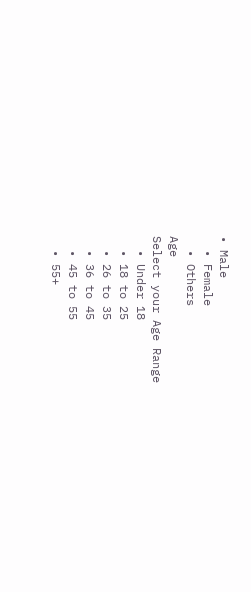• Male
  • Female
  • Others
Age
Select your Age Range
  • Under 18
  • 18 to 25
  • 26 to 35
  • 36 to 45
  • 45 to 55
  • 55+